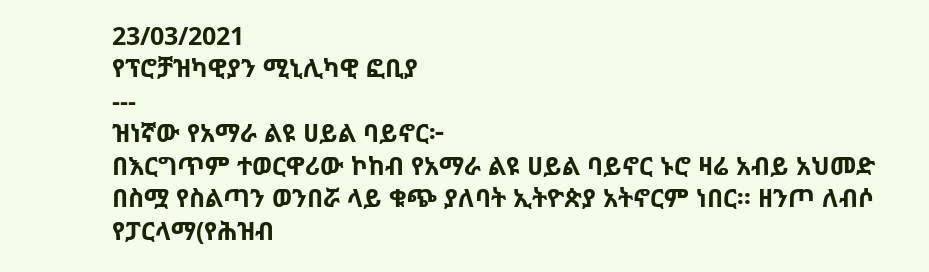23/03/2021
የፕሮቻዝካዊያን ሚኒሊካዊ ፎቢያ
---
ዝነኛው የአማራ ልዩ ሀይል ባይኖር፦
በእርግጥም ተወርዋሪው ኮከብ የአማራ ልዩ ሀይል ባይኖር ኑሮ ዛሬ አብይ አህመድ በስሟ የስልጣን ወንበሯ ላይ ቁጭ ያለባት ኢትዮጵያ አትኖርም ነበር። ዘንጦ ለብሶ የፓርላማ(የሕዝብ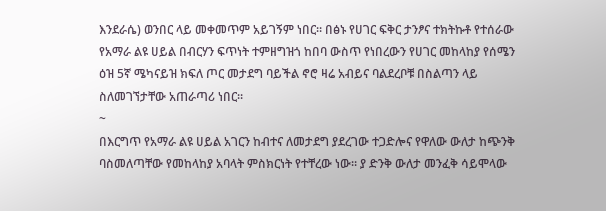እንደራሴ) ወንበር ላይ መቀመጥም አይገኝም ነበር። በፅኑ የሀገር ፍቅር ታንፆና ተክትኩቶ የተሰራው የአማራ ልዩ ሀይል በብርሃን ፍጥነት ተምዘግዝጎ ከበባ ውስጥ የነበረውን የሀገር መከላከያ የሰሜን ዕዝ 5ኛ ሜካናይዝ ክፍለ ጦር መታደግ ባይችል ኖሮ ዛሬ አብይና ባልደረቦቹ በስልጣን ላይ ስለመገኘታቸው አጠራጣሪ ነበር።
~
በእርግጥ የአማራ ልዩ ሀይል አገርን ከብተና ለመታደግ ያደረገው ተጋድሎና የዋለው ውለታ ከጭንቅ ባስመለጣቸው የመከላከያ አባላት ምስክርነት የተቸረው ነው። ያ ድንቅ ውለታ መንፈቅ ሳይሞላው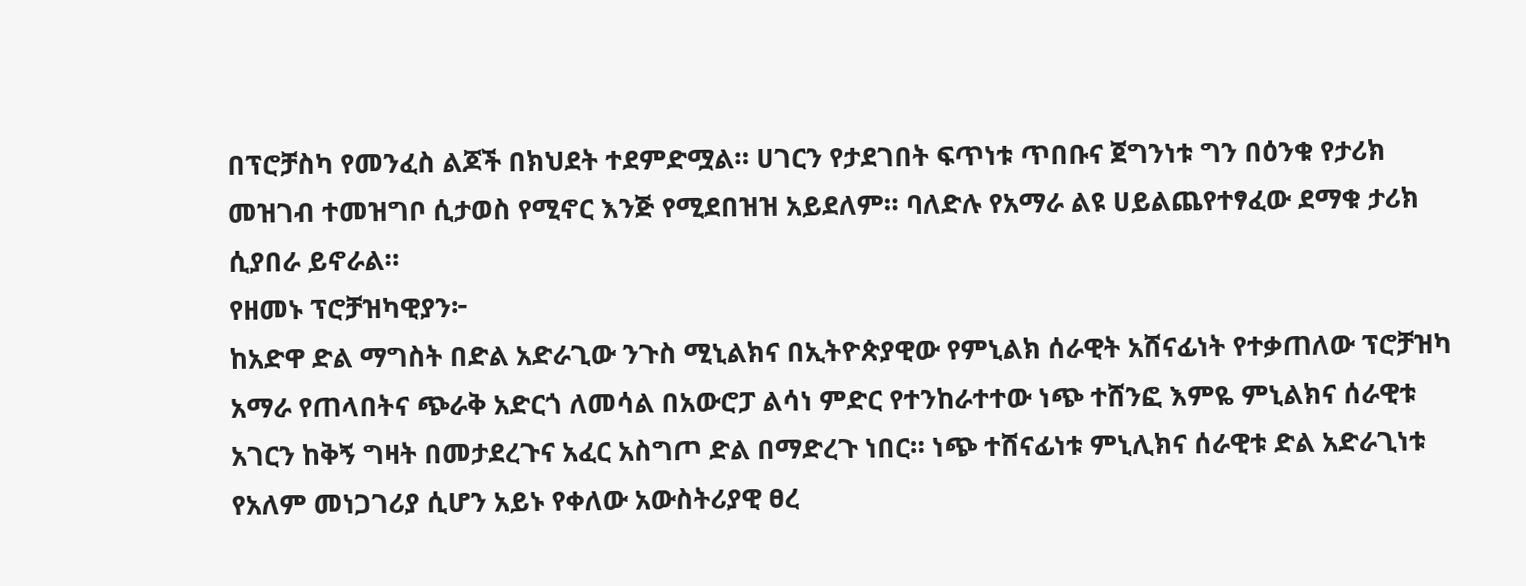በፕሮቻስካ የመንፈስ ልጆች በክህደት ተደምድሟል። ሀገርን የታደገበት ፍጥነቱ ጥበቡና ጀግንነቱ ግን በዕንቁ የታሪክ መዝገብ ተመዝግቦ ሲታወስ የሚኖር እንጅ የሚደበዝዝ አይደለም። ባለድሉ የአማራ ልዩ ሀይልጨየተፃፈው ደማቁ ታሪክ ሲያበራ ይኖራል።
የዘመኑ ፕሮቻዝካዊያን፦
ከአድዋ ድል ማግስት በድል አድራጊው ንጉስ ሚኒልክና በኢትዮጵያዊው የምኒልክ ሰራዊት አሸናፊነት የተቃጠለው ፕሮቻዝካ አማራ የጠላበትና ጭራቅ አድርጎ ለመሳል በአውሮፓ ልሳነ ምድር የተንከራተተው ነጭ ተሸንፎ እምዬ ምኒልክና ሰራዊቱ አገርን ከቅኝ ግዛት በመታደረጉና አፈር አስግጦ ድል በማድረጉ ነበር። ነጭ ተሸናፊነቱ ምኒሊክና ሰራዊቱ ድል አድራጊነቱ የአለም መነጋገሪያ ሲሆን አይኑ የቀለው አውስትሪያዊ ፀረ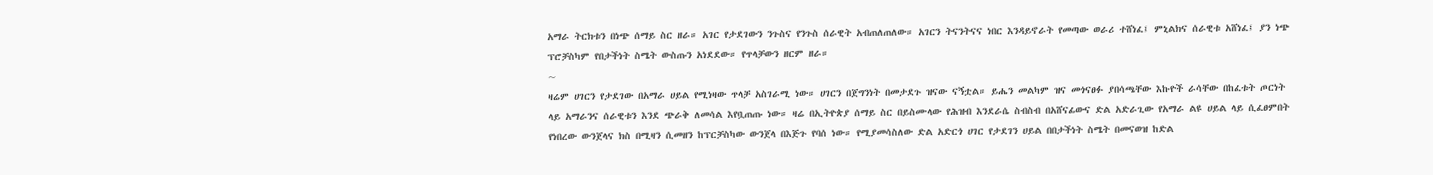አማራ ትርክቱን በነጭ ሰማይ ስር ዘራ። አገር የታደገውን ንጉስና የንጉስ ሰራዊት አብጠለጠለው። አገርን ትናንትናና ነበር እንዳይኖራት የመጣው ወራሪ ተሸነፈ፤ ምኒልክና ሰራዊቱ አሸነፈ፤ ያን ነጭ ፕሮቻስካም የበታችነት ስሜት ውስጡን አነደደው። የጥላቻውን ዘርም ዘራ።
~
ዛሬም ሀገርን የታደገው በአማራ ሀይል የሚነዛው ጥላቻ አስገራሚ ነው። ሀገርን በጀግንነት በመታደጉ ዝናው ናኝቷል። ይሔን መልካም ዝና መጎናፀፉ ያበሳጫቸው እኩዮች ራሳቸው በከፈቱት ጦርነት ላይ አማራንና ሰራዊቱን እንደ ጭራቅ ለመሳል እየቧጠጡ ነው። ዛሬ በኢትዮጵያ ሰማይ ስር በይስሙላው የሕዝብ እንደራሴ ስብስብ በአሸናፊውና ድል አድራጊው የአማራ ልዩ ሀይል ላይ ሲፈፀምበት የነበረው ውንጀላና ክስ በሚዛን ሲመዘን ከፕርቻስካው ውንጀላ በእጅጉ የባሰ ነው። የሚያመሳስለው ድል አድርጎ ሀገር የታደገን ሀይል በበታችነት ስሜት በመናወዝ ከድል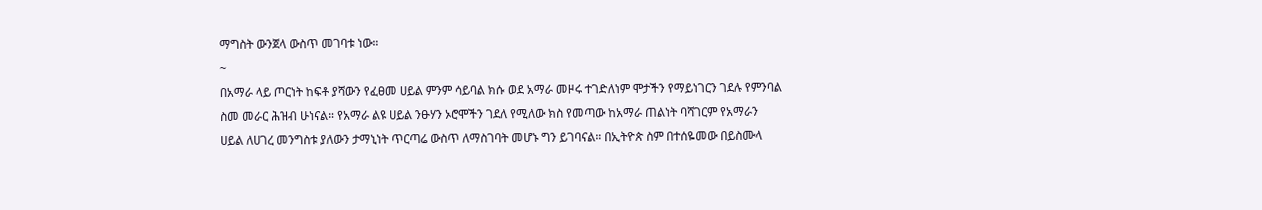ማግስት ውንጀላ ውስጥ መገባቱ ነው።
~
በአማራ ላይ ጦርነት ከፍቶ ያሻውን የፈፀመ ሀይል ምንም ሳይባል ክሱ ወደ አማራ መዞሩ ተገድለነም ሞታችን የማይነገርን ገደሉ የምንባል ስመ መራር ሕዝብ ሁነናል። የአማራ ልዩ ሀይል ንፁሃን ኦሮሞችን ገደለ የሚለው ክስ የመጣው ከአማራ ጠልነት ባሻገርም የአማራን ሀይል ለሀገረ መንግስቱ ያለውን ታማኒነት ጥርጣሬ ውስጥ ለማስገባት መሆኑ ግን ይገባናል። በኢትዮጵ ስም በተሰዬመው በይስሙላ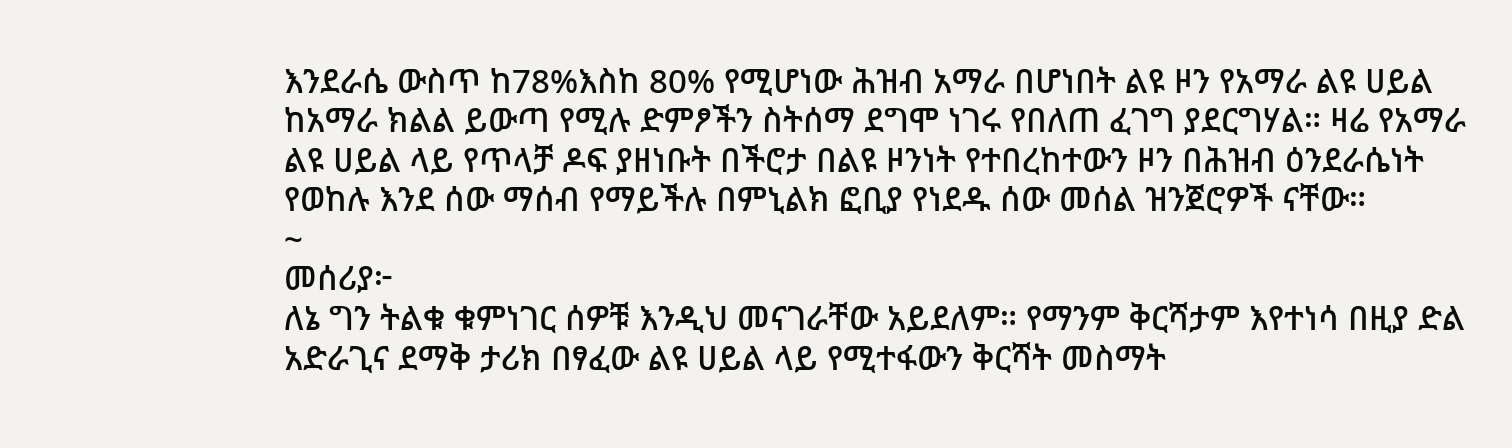እንደራሴ ውስጥ ከ78%እስከ 80% የሚሆነው ሕዝብ አማራ በሆነበት ልዩ ዞን የአማራ ልዩ ሀይል ከአማራ ክልል ይውጣ የሚሉ ድምፆችን ስትሰማ ደግሞ ነገሩ የበለጠ ፈገግ ያደርግሃል። ዛሬ የአማራ ልዩ ሀይል ላይ የጥላቻ ዶፍ ያዘነቡት በችሮታ በልዩ ዞንነት የተበረከተውን ዞን በሕዝብ ዕንደራሴነት የወከሉ እንደ ሰው ማሰብ የማይችሉ በምኒልክ ፎቢያ የነደዱ ሰው መሰል ዝንጀሮዎች ናቸው።
~
መሰሪያ፦
ለኔ ግን ትልቁ ቁምነገር ሰዎቹ እንዲህ መናገራቸው አይደለም። የማንም ቅርሻታም እየተነሳ በዚያ ድል አድራጊና ደማቅ ታሪክ በፃፈው ልዩ ሀይል ላይ የሚተፋውን ቅርሻት መስማት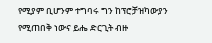የሚያም ቢሆንም ተግባሩ ግን ከፕሮቻዝካውያን የሚጠበቅ ነውና ይሔ ድርጊት ብዙ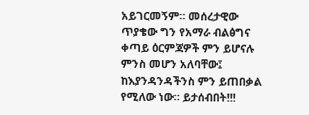አይገርመኝም። መሰረታዊው ጥያቄው ግን የአማራ ብልፅግና ቀጣይ ዕርምጃዎች ምን ይሆናሉ ምንስ መሆን አለባቸው፤ ከእያንዳንዳችንስ ምን ይጠበቃል የሚለው ነው። ይታሰብበት!!!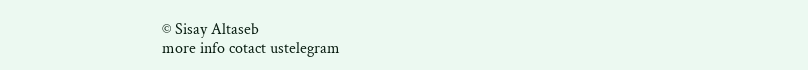© Sisay Altaseb
more info cotact ustelegram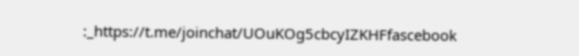:_https://t.me/joinchat/UOuKOg5cbcyIZKHFfascebook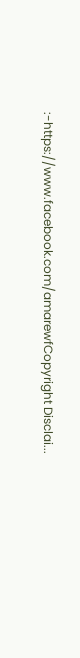:-https://www.facebook.com/amarewfCopyright Disclai...